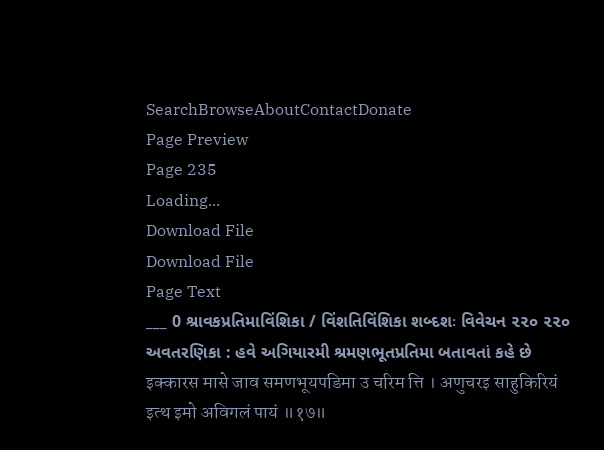SearchBrowseAboutContactDonate
Page Preview
Page 235
Loading...
Download File
Download File
Page Text
___ 0 શ્રાવકપ્રતિમાવિંશિકા / વિંશતિવિંશિકા શબ્દશઃ વિવેચન ૨૨૦ ૨૨૦ અવતરણિકા : હવે અગિયારમી શ્રમણભૂતપ્રતિમા બતાવતાં કહે છે इक्कारस मासे जाव समणभूयपडिमा उ चरिम त्ति । अणुचरइ साहुकिरियं इत्थ इमो अविगलं पायं ॥१७॥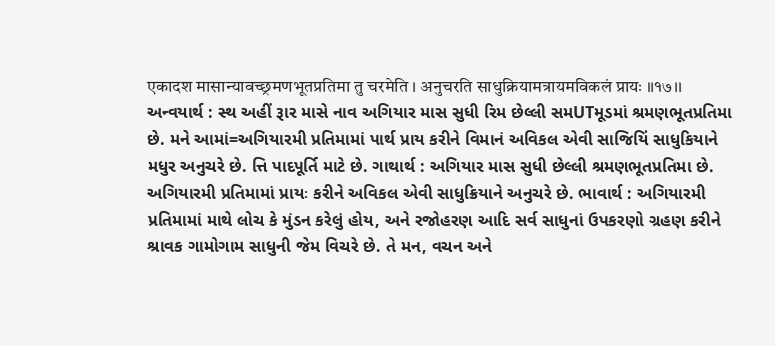एकादश मासान्यावच्छ्रमणभूतप्रतिमा तु चरमेति । अनुचरति साधुक्रियामत्रायमविकलं प्रायः ॥१७।। અન્વયાર્થ : સ્થ અહીં રૂાર માસે નાવ અગિયાર માસ સુધી રિમ છેલ્લી સમUTમૂડમાં શ્રમણભૂતપ્રતિમા છે. મને આમાં=અગિયારમી પ્રતિમામાં પાર્થ પ્રાય કરીને વિમાનં અવિકલ એવી સાજિયિં સાધુકિયાને મધુર અનુચરે છે. ત્તિ પાદપૂર્તિ માટે છે. ગાથાર્થ : અગિયાર માસ સુધી છેલ્લી શ્રમણભૂતપ્રતિમા છે. અગિયારમી પ્રતિમામાં પ્રાયઃ કરીને અવિકલ એવી સાધુક્રિયાને અનુચરે છે. ભાવાર્થ : અગિયારમી પ્રતિમામાં માથે લોચ કે મુંડન કરેલું હોય, અને રજોહરણ આદિ સર્વ સાધુનાં ઉપકરણો ગ્રહણ કરીને શ્રાવક ગામોગામ સાધુની જેમ વિચરે છે. તે મન, વચન અને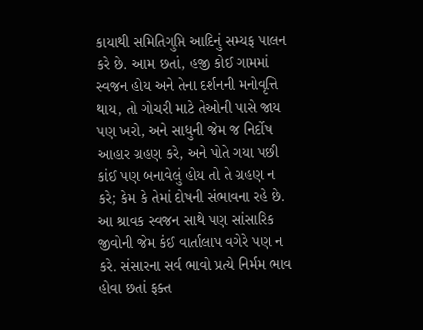કાયાથી સમિતિગુપ્તિ આદિનું સમ્યફ પાલન કરે છે. આમ છતાં, હજી કોઈ ગામમાં સ્વજન હોય અને તેના દર્શનની મનોવૃત્તિ થાય, તો ગોચરી માટે તેઓની પાસે જાય પણ ખરો, અને સાધુની જેમ જ નિર્દોષ આહાર ગ્રહણ કરે, અને પોતે ગયા પછી કાંઈ પણ બનાવેલું હોય તો તે ગ્રહણ ન કરે; કેમ કે તેમાં દોષની સંભાવના રહે છે. આ શ્રાવક સ્વજન સાથે પણ સાંસારિક જીવોની જેમ કંઈ વાર્તાલાપ વગેરે પણ ન કરે. સંસારના સર્વ ભાવો પ્રત્યે નિર્મમ ભાવ હોવા છતાં ફક્ત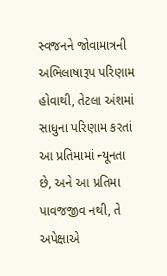સ્વજનને જોવામાત્રની અભિલાષારૂપ પરિણામ હોવાથી, તેટલા અંશમાં સાધુના પરિણામ કરતાં આ પ્રતિમામાં ન્યૂનતા છે, અને આ પ્રતિમા પાવજજીવ નથી, તે અપેક્ષાએ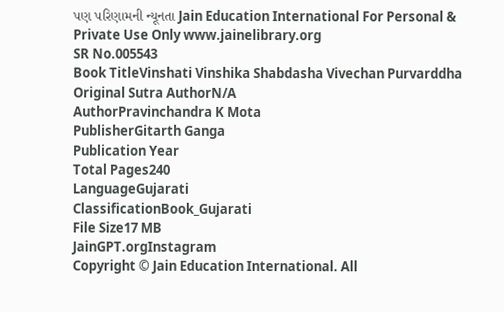પણ પરિણામની ન્યૂનતા Jain Education International For Personal & Private Use Only www.jainelibrary.org
SR No.005543
Book TitleVinshati Vinshika Shabdasha Vivechan Purvarddha
Original Sutra AuthorN/A
AuthorPravinchandra K Mota
PublisherGitarth Ganga
Publication Year
Total Pages240
LanguageGujarati
ClassificationBook_Gujarati
File Size17 MB
JainGPT.orgInstagram
Copyright © Jain Education International. All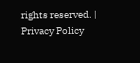rights reserved. | Privacy Policy